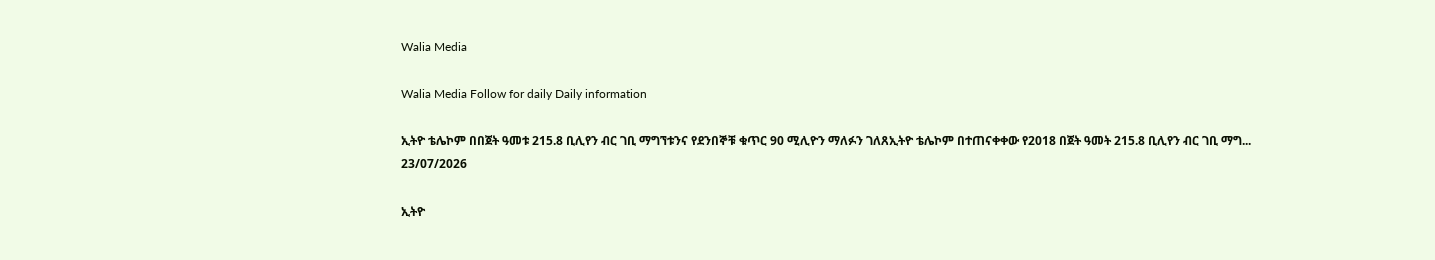Walia Media

Walia Media Follow for daily Daily information

ኢትዮ ቴሌኮም በበጀት ዓመቱ 215.8 ቢሊየን ብር ገቢ ማግኘቱንና የደንበኞቹ ቁጥር 90 ሚሊዮን ማለፉን ገለጸኢትዮ ቴሌኮም በተጠናቀቀው የ2018 በጀት ዓመት 215.8 ቢሊየን ብር ገቢ ማግ...
23/07/2026

ኢትዮ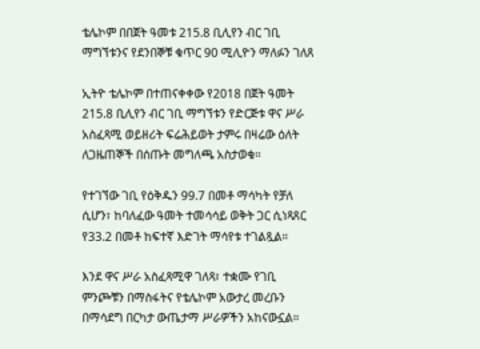ቴሌኮም በበጀት ዓመቱ 215.8 ቢሊየን ብር ገቢ ማግኘቱንና የደንበኞቹ ቁጥር 90 ሚሊዮን ማለፉን ገለጸ

ኢትዮ ቴሌኮም በተጠናቀቀው የ2018 በጀት ዓመት 215.8 ቢሊየን ብር ገቢ ማግኘቱን የድርጅቱ ዋና ሥራ አስፈጻሚ ወይዘሪት ፍሬሕይወት ታምሩ በዛሬው ዕለት ለጋዜጠኞች በሰጡት መግለጫ አስታወቁ።

የተገኘው ገቢ የዕቅዱን 99.7 በመቶ ማሳካት የቻለ ሲሆን፣ ከባለፈው ዓመት ተመሳሳይ ወቅት ጋር ሲነጻጸር የ33.2 በመቶ ከፍተኛ እድገት ማሳየቱ ተገልጿል።

እንደ ዋና ሥራ አስፈጻሚዋ ገለጻ፣ ተቋሙ የገቢ ምንጮቹን በማስፋትና የቴሌኮም አውታረ መረቡን በማሳደግ በርካታ ውጤታማ ሥራዎችን አከናውኗል።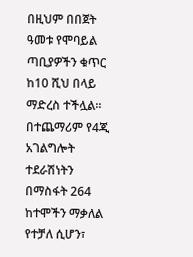በዚህም በበጀት ዓመቱ የሞባይል ጣቢያዎችን ቁጥር ከ10 ሺህ በላይ ማድረስ ተችሏል። በተጨማሪም የ4ጂ አገልግሎት ተደራሽነትን በማስፋት 264 ከተሞችን ማቃለል የተቻለ ሲሆን፣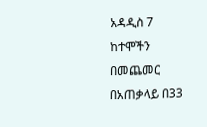አዳዲስ 7 ከተሞችን በመጨመር በአጠቃላይ በ33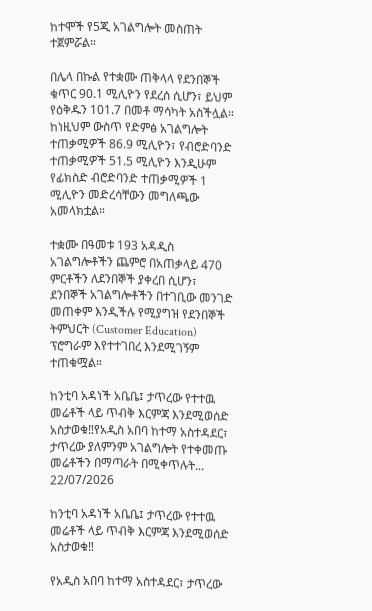ከተሞች የ5ጂ አገልግሎት መስጠት ተጀምሯል።

በሌላ በኩል የተቋሙ ጠቅላላ የደንበኞች ቁጥር 90.1 ሚሊዮን የደረሰ ሲሆን፣ ይህም የዕቅዱን 101.7 በመቶ ማሳካት አስችሏል። ከነዚህም ውስጥ የድምፅ አገልግሎት ተጠቃሚዎች 86.9 ሚሊዮን፣ የብሮድባንድ ተጠቃሚዎች 51.5 ሚሊዮን እንዲሁም የፊክስድ ብሮድባንድ ተጠቃሚዎች 1 ሚሊዮን መድረሳቸውን መግለጫው አመላክቷል።

ተቋሙ በዓመቱ 193 አዳዲስ አገልግሎቶችን ጨምሮ በአጠቃላይ 470 ምርቶችን ለደንበኞች ያቀረበ ሲሆን፣ ደንበኞች አገልግሎቶችን በተገቢው መንገድ መጠቀም እንዲችሉ የሚያግዝ የደንበኞች ትምህርት (Customer Education) ፕሮግራም እየተተገበረ እንደሚገኝም ተጠቁሟል።

ከንቲባ አዳነች አቤቤ፤ ታጥረው የተተዉ መሬቶች ላይ ጥብቅ እርምጃ እንደሚወሰድ አስታወቁ‼የአዲስ አበባ ከተማ አስተዳደር፣ ታጥረው ያለምንም አገልግሎት የተቀመጡ መሬቶችን በማጣራት በሚቀጥሉት...
22/07/2026

ከንቲባ አዳነች አቤቤ፤ ታጥረው የተተዉ መሬቶች ላይ ጥብቅ እርምጃ እንደሚወሰድ አስታወቁ‼

የአዲስ አበባ ከተማ አስተዳደር፣ ታጥረው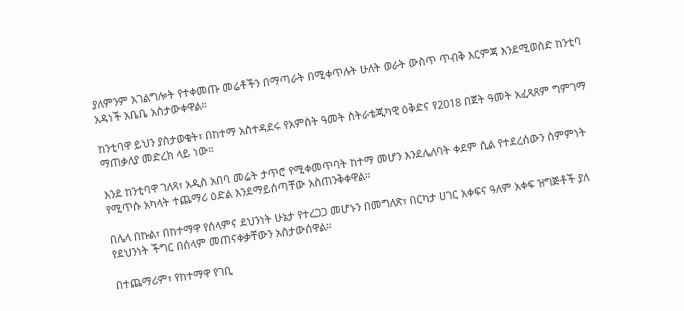ያለምንም አገልግሎት የተቀመጡ መሬቶችን በማጣራት በሚቀጥሉት ሁለት ወራት ውስጥ ጥብቅ እርምጃ እንደሚወስድ ከንቲባ አዳነች አቤቤ አስታውቀዋል።

ከንቲባዋ ይህን ያስታወቁት፣ በከተማ አስተዳደሩ የአምስት ዓመት ስትራቴጂካዊ ዕቅድና የ2018 በጀት ዓመት አፈጻጸም ግምገማ ማጠቃለያ መድረክ ላይ ነው።

እንደ ከንቲባዋ ገለጻ፣ አዲስ አበባ መሬት ታጥሮ የሚቀመጥባት ከተማ መሆን እንደሌለባት ቀደም ሲል የተደረሰውን ስምምነት የሚጥሱ አካላት ተጨማሪ ዕድል እንደማይሰጣቸው አስጠንቅቀዋል።

በሌላ በኩል፣ በከተማዋ የሰላምና ደህንነት ሁኔታ የተረጋጋ መሆኑን በመግለጽ፣ በርካታ ሀገር አቀፍና ዓለም አቀፍ ዝግጅቶች ያለ የደህንነት ችግር በሰላም መጠናቀቃቸውን አስታውሰዋል።

በተጨማሪም፣ የከተማዋ የገቢ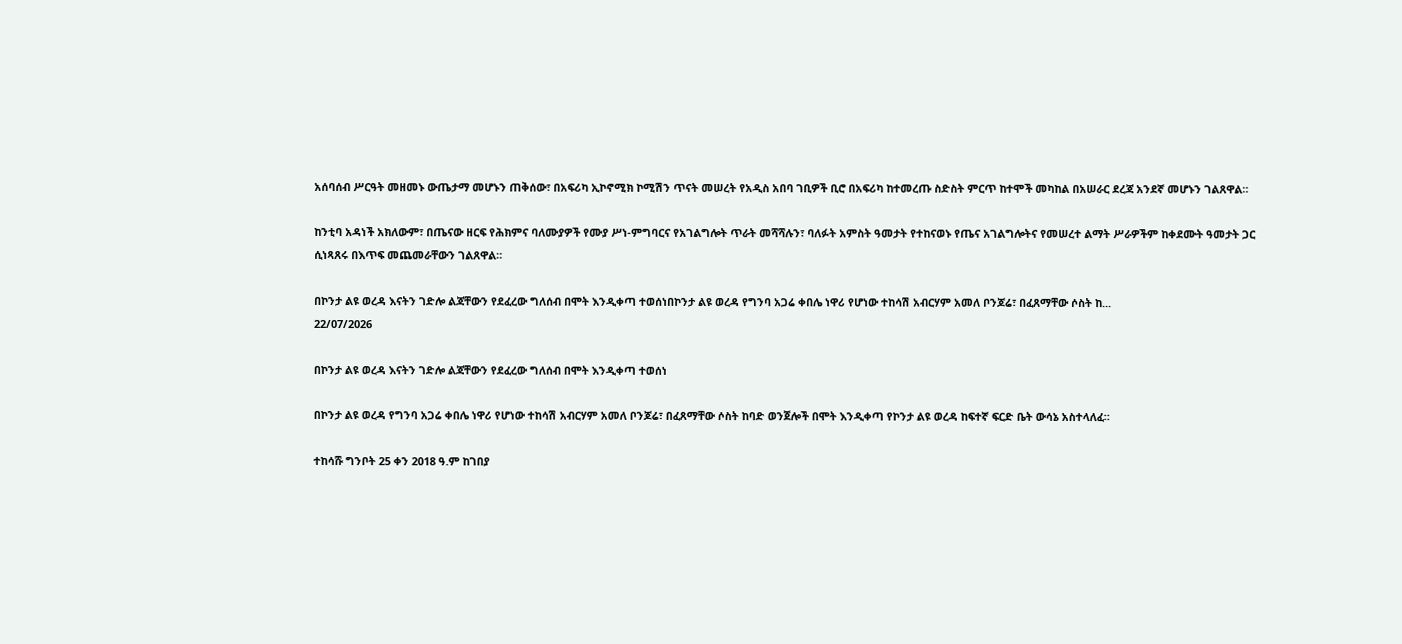አሰባሰብ ሥርዓት መዘመኑ ውጤታማ መሆኑን ጠቅሰው፣ በአፍሪካ ኢኮኖሚክ ኮሚሽን ጥናት መሠረት የአዲስ አበባ ገቢዎች ቢሮ በአፍሪካ ከተመረጡ ስድስት ምርጥ ከተሞች መካከል በአሠራር ደረጃ አንደኛ መሆኑን ገልጸዋል።

ከንቲባ አዳነች አክለውም፣ በጤናው ዘርፍ የሕክምና ባለሙያዎች የሙያ ሥነ-ምግባርና የአገልግሎት ጥራት መሻሻሉን፣ ባለፉት አምስት ዓመታት የተከናወኑ የጤና አገልግሎትና የመሠረተ ልማት ሥራዎችም ከቀደሙት ዓመታት ጋር ሲነጻጸሩ በእጥፍ መጨመራቸውን ገልጸዋል።

በኮንታ ልዩ ወረዳ እናትን ገድሎ ልጃቸውን የደፈረው ግለሰብ በሞት እንዲቀጣ ተወሰነበኮንታ ልዩ ወረዳ የግንባ አጋሬ ቀበሌ ነዋሪ የሆነው ተከሳሽ አብርሃም አመለ ቦንጆሬ፣ በፈጸማቸው ሶስት ከ...
22/07/2026

በኮንታ ልዩ ወረዳ እናትን ገድሎ ልጃቸውን የደፈረው ግለሰብ በሞት እንዲቀጣ ተወሰነ

በኮንታ ልዩ ወረዳ የግንባ አጋሬ ቀበሌ ነዋሪ የሆነው ተከሳሽ አብርሃም አመለ ቦንጆሬ፣ በፈጸማቸው ሶስት ከባድ ወንጀሎች በሞት እንዲቀጣ የኮንታ ልዩ ወረዳ ከፍተኛ ፍርድ ቤት ውሳኔ አስተላለፈ።

ተከሳሹ ግንቦት 25 ቀን 2018 ዓ.ም ከገበያ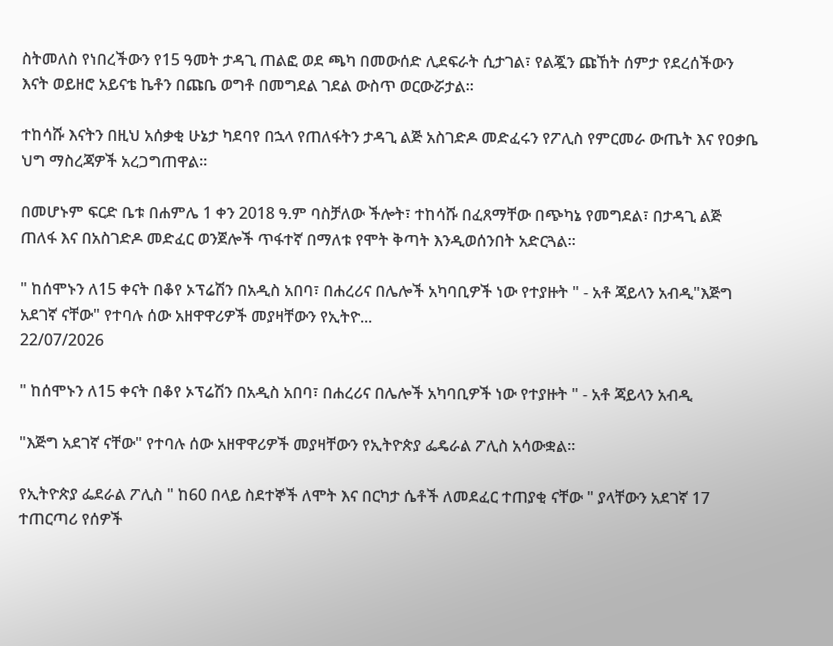ስትመለስ የነበረችውን የ15 ዓመት ታዳጊ ጠልፎ ወደ ጫካ በመውሰድ ሊደፍራት ሲታገል፣ የልጇን ጩኸት ሰምታ የደረሰችውን እናት ወይዘሮ አይናቴ ኬቶን በጩቤ ወግቶ በመግደል ገደል ውስጥ ወርውሯታል።

ተከሳሹ እናትን በዚህ አሰቃቂ ሁኔታ ካደባየ በኋላ የጠለፋትን ታዳጊ ልጅ አስገድዶ መድፈሩን የፖሊስ የምርመራ ውጤት እና የዐቃቤ ህግ ማስረጃዎች አረጋግጠዋል።

በመሆኑም ፍርድ ቤቱ በሐምሌ 1 ቀን 2018 ዓ.ም ባስቻለው ችሎት፣ ተከሳሹ በፈጸማቸው በጭካኔ የመግደል፣ በታዳጊ ልጅ ጠለፋ እና በአስገድዶ መድፈር ወንጀሎች ጥፋተኛ በማለቱ የሞት ቅጣት እንዲወሰንበት አድርጓል።

" ከሰሞኑን ለ15 ቀናት በቆየ ኦፕሬሽን በአዲስ አበባ፣ በሐረሪና በሌሎች አካባቢዎች ነው የተያዙት " - አቶ ጃይላን አብዲ"እጅግ አደገኛ ናቸው" የተባሉ ሰው አዘዋዋሪዎች መያዛቸውን የኢትዮ...
22/07/2026

" ከሰሞኑን ለ15 ቀናት በቆየ ኦፕሬሽን በአዲስ አበባ፣ በሐረሪና በሌሎች አካባቢዎች ነው የተያዙት " - አቶ ጃይላን አብዲ

"እጅግ አደገኛ ናቸው" የተባሉ ሰው አዘዋዋሪዎች መያዛቸውን የኢትዮጵያ ፌዴራል ፖሊስ አሳውቋል።

የኢትዮጵያ ፌደራል ፖሊስ " ከ60 በላይ ስደተኞች ለሞት እና በርካታ ሴቶች ለመደፈር ተጠያቂ ናቸው " ያላቸውን አደገኛ 17 ተጠርጣሪ የሰዎች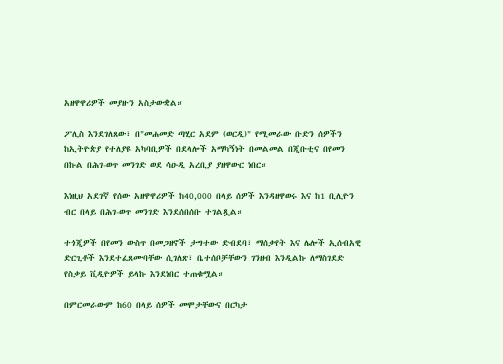አዘዋዋሪዎች መያዙን አስታውቋል።

ፖሊስ እንደገለጸው፣ በ"መሐመድ ጣሂር አደም (ወርዲ)" የሚመራው ቡድን ሰዎችን ከኢትዮጵያ የተለያዩ አካባቢዎች በደላሎች አማካኝነት በመልመል በጂቡቲና በየመን በኩል በሕገ-ወጥ መንገድ ወደ ሳዑዲ አረቢያ ያዘዋውር ነበር።

እነዚህ አደገኛ የሰው አዘዋዋሪዎች ከ40,000 በላይ ሰዎች እንዳዘዋወሩ እና ከ1 ቢሊዮን ብር በላይ በሕገ-ወጥ መንገድ እንደሰበሰቡ ተገልጿል።

ተጎጂዎች በየመን ውስጥ በመጋዘኖች ታግተው ድብደባ፣ ማሰቃየት እና ሌሎች ኢሰብአዊ ድርጊቶች እንደተፈጸሙባቸው ሲገለጽ፣ ቤተሰቦቻቸውን ገንዘብ እንዲልኩ ለማስገደድ የስቃይ ቪዲዮዎች ይላኩ እንደነበር ተጠቁሟል።

በምርመራውም ከ60 በላይ ሰዎች መሞታቸውና በርካታ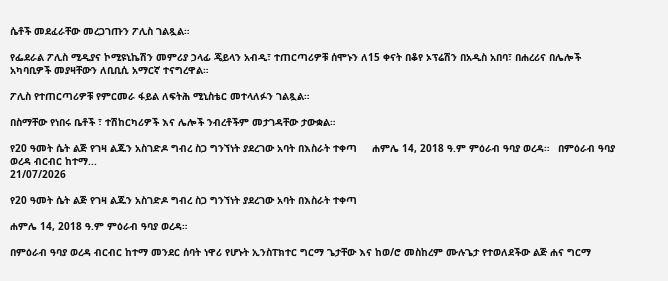ሴቶች መደፈራቸው መረጋገጡን ፖሊስ ገልጿል።

የፌደራል ፖሊስ ሚዲያና ኮሚዩኒኬሽን መምሪያ ኃላፊ ጄይላን አብዲ፣ ተጠርጣሪዎቹ ሰሞኑን ለ15 ቀናት በቆየ ኦፕሬሽን በአዲስ አበባ፣ በሐረሪና በሌሎች አካባቢዎች መያዛቸውን ለቢቢሲ አማርኛ ተናግረዋል።

ፖሊስ የተጠርጣሪዎቹ የምርመራ ፋይል ለፍትሕ ሚኒስቴር መተላለፉን ገልጿል።

በስማቸው የነበሩ ቤቶች ፣ ተሽከርካሪዎች እና ሌሎች ንብረቶችም መታገዳቸው ታውቋል።

የ20 ዓመት ሴት ልጅ የገዛ ልጁን አስገድዶ ግብረ ስጋ ግንኘነት ያደረገው አባት በእስራት ተቀጣ     ሐምሌ 14, 2018 ዓ.ም ምዕራብ ዓባያ ወረዳ።   በምዕራብ ዓባያ ወረዳ ብርብር ከተማ...
21/07/2026

የ20 ዓመት ሴት ልጅ የገዛ ልጁን አስገድዶ ግብረ ስጋ ግንኘነት ያደረገው አባት በእስራት ተቀጣ

ሐምሌ 14, 2018 ዓ.ም ምዕራብ ዓባያ ወረዳ።

በምዕራብ ዓባያ ወረዳ ብርብር ከተማ መንደር ሰባት ነዋሪ የሆኑት ኢንስፐክተር ግርማ ጌታቸው እና ከወ/ሮ መስከረም ሙሉጌታ የተወለደችው ልጅ ሐና ግርማ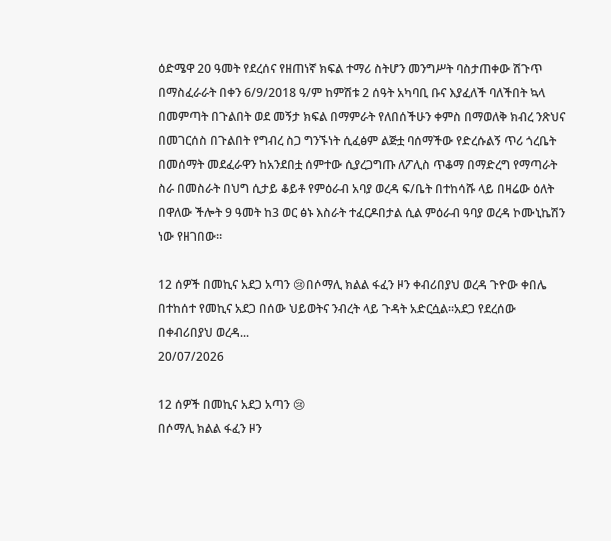ዕድሜዋ 20 ዓመት የደረሰና የዘጠነኛ ክፍል ተማሪ ስትሆን መንግሥት ባስታጠቀው ሽጉጥ በማስፈራራት በቀን 6/9/2018 ዓ/ም ከምሽቱ 2 ሰዓት አካባቢ ቡና እያፈለች ባለችበት ኳላ በመምጣት በጉልበት ወደ መኝታ ክፍል በማምራት የለበሰችሁን ቀምስ በማወለቅ ክብረ ንጽህና በመገርሰስ በጉልበት የግብረ ስጋ ግንኙነት ሲፈፅም ልጅቷ ባሰማችው የድረሱልኝ ጥሪ ጎረቤት በመሰማት መደፈራዋን ከአንደበቷ ሰምተው ሲያረጋግጡ ለፖሊስ ጥቆማ በማድረግ የማጣራት ስራ በመስራት በህግ ሲታይ ቆይቶ የምዕራብ አባያ ወረዳ ፍ/ቤት በተከሳሹ ላይ በዛሬው ዕለት በዋለው ችሎት 9 ዓመት ከ3 ወር ፅኑ እስራት ተፈርዶበታል ሲል ምዕራብ ዓባያ ወረዳ ኮሙኒኬሽን ነው የዘገበው።

12 ሰዎች በመኪና አደጋ አጣን 😢በሶማሊ ክልል ፋፈን ዞን ቀብሪበያህ ወረዳ ጉዮው ቀበሌ በተከሰተ የመኪና አደጋ በሰው ህይወትና ንብረት ላይ ጉዳት አድርሷል።አደጋ የደረሰው በቀብሪበያህ ወረዳ...
20/07/2026

12 ሰዎች በመኪና አደጋ አጣን 😢
በሶማሊ ክልል ፋፈን ዞን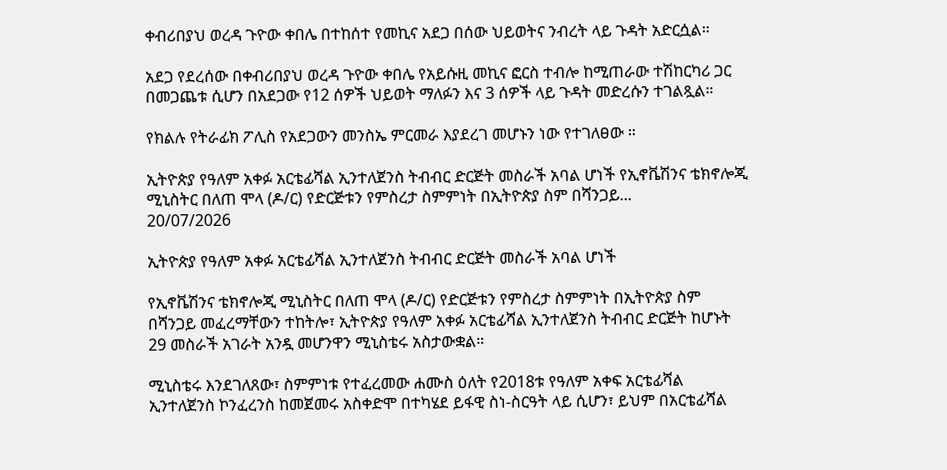ቀብሪበያህ ወረዳ ጉዮው ቀበሌ በተከሰተ የመኪና አደጋ በሰው ህይወትና ንብረት ላይ ጉዳት አድርሷል።

አደጋ የደረሰው በቀብሪበያህ ወረዳ ጉዮው ቀበሌ የአይሱዚ መኪና ፎርስ ተብሎ ከሚጠራው ተሽከርካሪ ጋር በመጋጨቱ ሲሆን በአደጋው የ12 ሰዎች ህይወት ማለፉን እና 3 ሰዎች ላይ ጉዳት መድረሱን ተገልጿል።

የክልሉ የትራፊክ ፖሊስ የአደጋውን መንስኤ ምርመራ እያደረገ መሆኑን ነው የተገለፀው ።

ኢትዮጵያ የዓለም አቀፉ አርቴፊሻል ኢንተለጀንስ ትብብር ድርጅት መስራች አባል ሆነች የኢኖቬሽንና ቴክኖሎጂ ሚኒስትር በለጠ ሞላ (ዶ/ር) የድርጅቱን የምስረታ ስምምነት በኢትዮጵያ ስም በሻንጋይ...
20/07/2026

ኢትዮጵያ የዓለም አቀፉ አርቴፊሻል ኢንተለጀንስ ትብብር ድርጅት መስራች አባል ሆነች

የኢኖቬሽንና ቴክኖሎጂ ሚኒስትር በለጠ ሞላ (ዶ/ር) የድርጅቱን የምስረታ ስምምነት በኢትዮጵያ ስም በሻንጋይ መፈረማቸውን ተከትሎ፣ ኢትዮጵያ የዓለም አቀፉ አርቴፊሻል ኢንተለጀንስ ትብብር ድርጅት ከሆኑት 29 መስራች አገራት አንዷ መሆንዋን ሚኒስቴሩ አስታውቋል።

ሚኒስቴሩ እንደገለጸው፣ ስምምነቱ የተፈረመው ሐሙስ ዕለት የ2018ቱ የዓለም አቀፍ አርቴፊሻል ኢንተለጀንስ ኮንፈረንስ ከመጀመሩ አስቀድሞ በተካሄደ ይፋዊ ስነ-ስርዓት ላይ ሲሆን፣ ይህም በአርቴፊሻል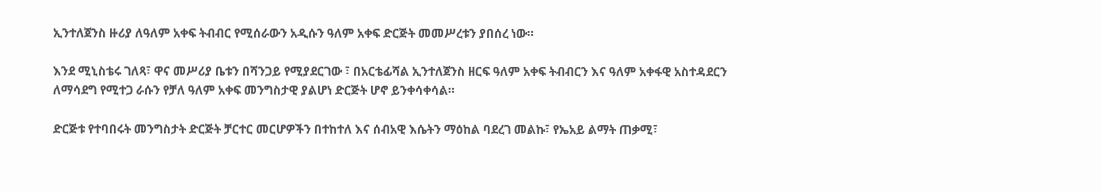ኢንተለጀንስ ዙሪያ ለዓለም አቀፍ ትብብር የሚሰራውን አዲሱን ዓለም አቀፍ ድርጅት መመሥረቱን ያበሰረ ነው።

እንደ ሚኒስቴሩ ገለጻ፣ ዋና መሥሪያ ቤቱን በሻንጋይ የሚያደርገው ፣ በአርቴፊሻል ኢንተለጀንስ ዘርፍ ዓለም አቀፍ ትብብርን እና ዓለም አቀፋዊ አስተዳደርን ለማሳደግ የሚተጋ ራሱን የቻለ ዓለም አቀፍ መንግስታዊ ያልሆነ ድርጅት ሆኖ ይንቀሳቀሳል።

ድርጅቱ የተባበሩት መንግስታት ድርጅት ቻርተር መርሆዎችን በተከተለ እና ሰብአዊ እሴትን ማዕከል ባደረገ መልኩ፣ የኤአይ ልማት ጠቃሚ፣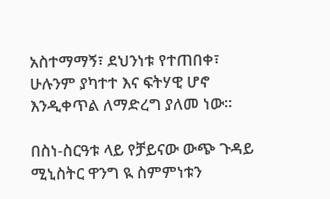አስተማማኝ፣ ደህንነቱ የተጠበቀ፣ ሁሉንም ያካተተ እና ፍትሃዊ ሆኖ እንዲቀጥል ለማድረግ ያለመ ነው።

በስነ-ስርዓቱ ላይ የቻይናው ውጭ ጉዳይ ሚኒስትር ዋንግ ዪ ስምምነቱን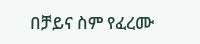በቻይና ስም የፈረሙ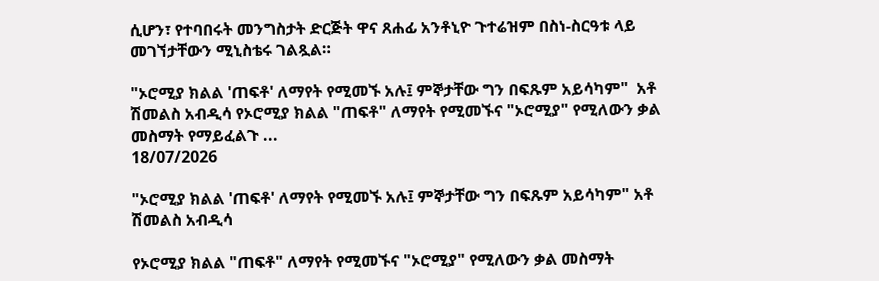ሲሆን፣ የተባበሩት መንግስታት ድርጅት ዋና ጸሐፊ አንቶኒዮ ጉተሬዝም በስነ-ስርዓቱ ላይ መገኘታቸውን ሚኒስቴሩ ገልጿል።

"ኦሮሚያ ክልል 'ጠፍቶ' ለማየት የሚመኙ አሉ፤ ምኞታቸው ግን በፍጹም አይሳካም"  አቶ ሽመልስ አብዲሳ የኦሮሚያ ክልል "ጠፍቶ" ለማየት የሚመኙና "ኦሮሚያ" የሚለውን ቃል መስማት የማይፈልጉ ...
18/07/2026

"ኦሮሚያ ክልል 'ጠፍቶ' ለማየት የሚመኙ አሉ፤ ምኞታቸው ግን በፍጹም አይሳካም" አቶ ሽመልስ አብዲሳ

የኦሮሚያ ክልል "ጠፍቶ" ለማየት የሚመኙና "ኦሮሚያ" የሚለውን ቃል መስማት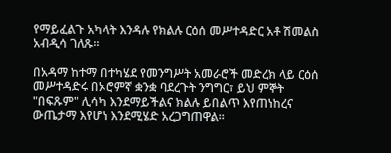የማይፈልጉ አካላት እንዳሉ የክልሉ ርዕሰ መሥተዳድር አቶ ሽመልስ አብዲሳ ገለጹ።

በአዳማ ከተማ በተካሄደ የመንግሥት አመራሮች መድረክ ላይ ርዕሰ መሥተዳድሩ በኦሮምኛ ቋንቋ ባደረጉት ንግግር፣ ይህ ምኞት "በፍጹም" ሊሳካ እንደማይችልና ክልሉ ይበልጥ እየጠነከረና ውጤታማ እየሆነ እንደሚሄድ አረጋግጠዋል።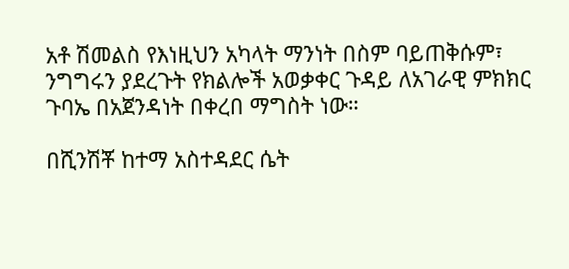አቶ ሽመልስ የእነዚህን አካላት ማንነት በስም ባይጠቅሱም፣ ንግግሩን ያደረጉት የክልሎች አወቃቀር ጉዳይ ለአገራዊ ምክክር ጉባኤ በአጀንዳነት በቀረበ ማግስት ነው።

በሺንሽቾ ከተማ አስተዳደር ሴት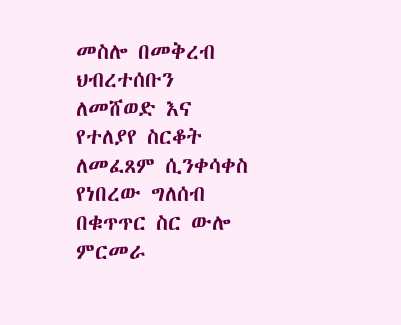መስሎ በመቅረብ ህብረተሰቡን ለመሸወድ እና የተለያየ ስርቆት ለመፈጸም ሲንቀሳቀስ የነበረው ግለሰብ በቁጥጥር ስር ውሎ ምርመራ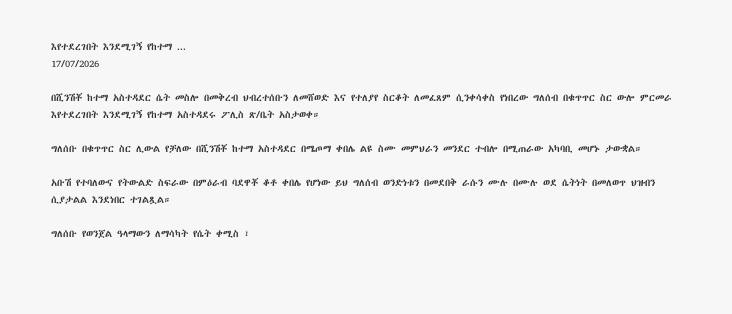እየተደረገበት እንደሚገኝ የከተማ ...
17/07/2026

በሺንሽቾ ከተማ አስተዳደር ሴት መስሎ በመቅረብ ህብረተሰቡን ለመሸወድ እና የተለያየ ስርቆት ለመፈጸም ሲንቀሳቀስ የነበረው ግለሰብ በቁጥጥር ስር ውሎ ምርመራ እየተደረገበት እንደሚገኝ የከተማ አስተዳደሩ ፖሊስ ጽ/ቤት አስታወቀ።

ግለሰቡ በቁጥጥር ስር ሊውል የቻለው በሺንሽቾ ከተማ አስተዳደር በሜጦማ ቀበሌ ልዩ ስሙ መምህራን መንደር ተብሎ በሚጠራው አካባቢ መሆኑ ታውቋል።

አቡሽ የተባለውና የትውልድ ስፍራው በምዕራብ ባደዋቾ ቆቶ ቀበሌ የሆነው ይህ ግለሰብ ወንድነቱን በመደበቅ ራሱን ሙሉ በሙሉ ወደ ሴትነት በመለወጥ ህዝብን ሲያታልል እንደነበር ተገልጿል።

ግለሰቡ የወንጀል ዓላማውን ለማሳካት የሴት ቀሚስ ፣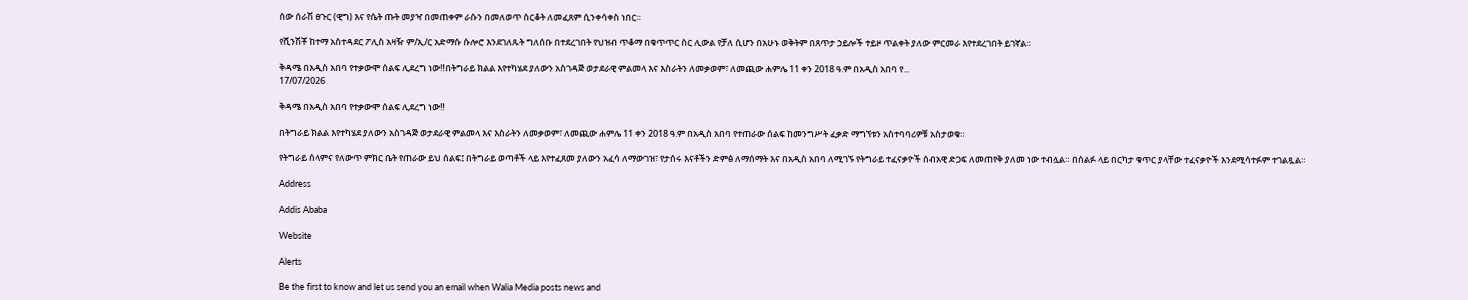ሰው ሰራሽ ፀጉር (ዊግ) እና የሴት ጡት መያዣ በመጠቀም ራሱን በመለወጥ ስርቆት ለመፈጸም ሲንቀሳቀስ ነበር።

የሺንሽቾ ከተማ አስተዳደር ፖሊስ አዛዥ ም/ኢ/ር አድማሱ ሱሎሮ እንደገለጹት ግለሰቡ በተደረገበት የህዝብ ጥቆማ በቁጥጥር ስር ሊውል የቻለ ሲሆን በአሁኑ ወቅትም በጸጥታ ኃይሎች ተይዞ ጥልቀት ያለው ምርመራ እየተደረገበት ይገኛል።

ቅዳሜ በአዲስ አበባ የተቃውሞ ሰልፍ ሊደረግ ነው‼በትግራይ ክልል እየተካሄደ ያለውን አስገዳጅ ወታደራዊ ምልመላ እና እስራትን ለመቃወም፣ ለመጪው ሐምሌ 11 ቀን 2018 ዓ.ም በአዲስ አበባ የ...
17/07/2026

ቅዳሜ በአዲስ አበባ የተቃውሞ ሰልፍ ሊደረግ ነው‼

በትግራይ ክልል እየተካሄደ ያለውን አስገዳጅ ወታደራዊ ምልመላ እና እስራትን ለመቃወም፣ ለመጪው ሐምሌ 11 ቀን 2018 ዓ.ም በአዲስ አበባ የተጠራው ሰልፍ ከመንግሥት ፈቃድ ማግኘቱን አስተባባሪዎቹ አስታወቁ።

የትግራይ ሰላምና የለውጥ ምክር ቤት የጠራው ይህ ሰልፍ፤ በትግራይ ወጣቶች ላይ እየተፈጸመ ያለውን አፈሳ ለማውገዝ፣ የታሰሩ እናቶችን ድምፅ ለማሰማት እና በአዲስ አበባ ለሚገኙ የትግራይ ተፈናቃዮች ሰብአዊ ድጋፍ ለመጠየቅ ያለመ ነው ተብሏል። በሰልፉ ላይ በርካታ ቁጥር ያላቸው ተፈናቃዮች እንደሚሳተፉም ተገልጿል።

Address

Addis Ababa

Website

Alerts

Be the first to know and let us send you an email when Walia Media posts news and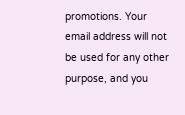promotions. Your email address will not be used for any other purpose, and you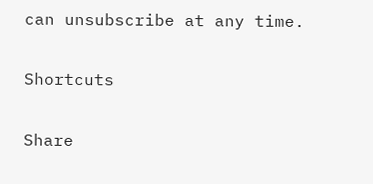can unsubscribe at any time.

Shortcuts

Share